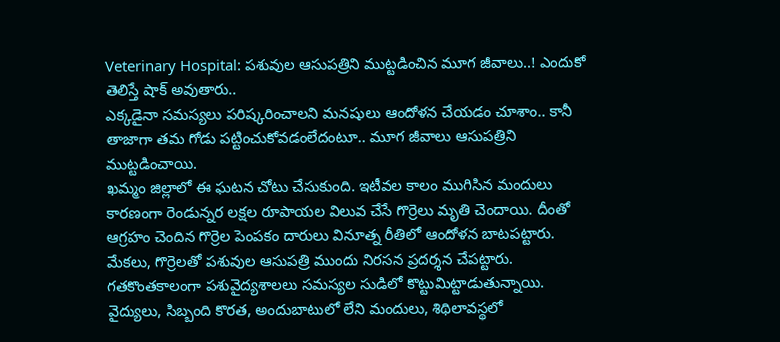Veterinary Hospital: పశువుల ఆసుపత్రిని ముట్టడించిన మూగ జీవాలు..! ఎందుకో తెలిస్తే షాక్ అవుతారు..
ఎక్కడైనా సమస్యలు పరిష్కరించాలని మనషులు ఆందోళన చేయడం చూశాం.. కానీ తాజాగా తమ గోడు పట్టించుకోవడంలేదంటూ.. మూగ జీవాలు ఆసుపత్రిని ముట్టడించాయి.
ఖమ్మం జిల్లాలో ఈ ఘటన చోటు చేసుకుంది. ఇటీవల కాలం ముగిసిన మందులు కారణంగా రెండున్నర లక్షల రూపాయల విలువ చేసే గొర్రెలు మృతి చెందాయి. దీంతో ఆగ్రహం చెందిన గొర్రెల పెంపకం దారులు వినూత్న రీతిలో ఆందోళన బాటపట్టారు. మేకలు, గొర్రెలతో పశువుల ఆసుపత్రి ముందు నిరసన ప్రదర్శన చేపట్టారు. గతకొంతకాలంగా పశువైద్యశాలలు సమస్యల సుడిలో కొట్టుమిట్టాడుతున్నాయి. వైద్యులు, సిబ్బంది కొరత, అందుబాటులో లేని మందులు, శిథిలావస్థలో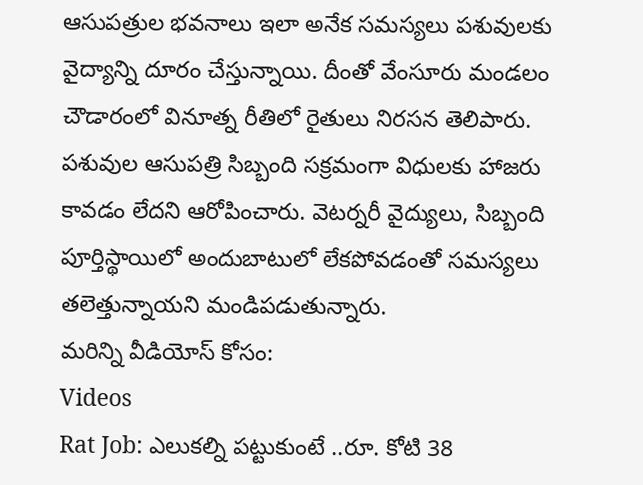ఆసుపత్రుల భవనాలు ఇలా అనేక సమస్యలు పశువులకు వైద్యాన్ని దూరం చేస్తున్నాయి. దీంతో వేంసూరు మండలం చౌడారంలో వినూత్న రీతిలో రైతులు నిరసన తెలిపారు. పశువుల ఆసుపత్రి సిబ్బంది సక్రమంగా విధులకు హాజరు కావడం లేదని ఆరోపించారు. వెటర్నరీ వైద్యులు, సిబ్బంది పూర్తిస్థాయిలో అందుబాటులో లేకపోవడంతో సమస్యలు తలెత్తున్నాయని మండిపడుతున్నారు.
మరిన్ని వీడియోస్ కోసం:
Videos
Rat Job: ఎలుకల్ని పట్టుకుంటే ..రూ. కోటి 38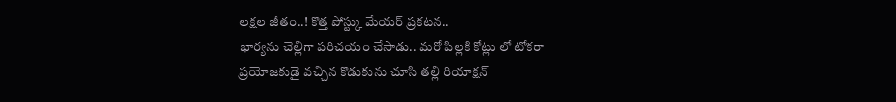లక్షల జీతం..! కొత్త పోస్ట్కు మేయర్ ప్రకటన..
భార్యను చెల్లిగా పరిచయం చేసాడు.. మరో పిల్లకి కోట్లు లో టోకరా
ప్రయోజకుడై వచ్చిన కొడుకును చూసి తల్లి రియాక్షన్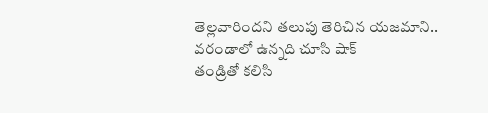తెల్లవారిందని తలుపు తెరిచిన యజమాని.. వరండాలో ఉన్నది చూసి షాక్
తండ్రితో కలిసి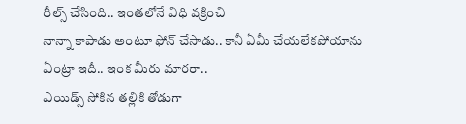రీల్స్ చేసింది.. ఇంతలోనే విధి వక్రించి
నాన్నా కాపాడు అంటూ ఫోన్ చేసాడు.. కానీ ఏమీ చేయలేకపోయాను
ఏంట్రా ఇదీ.. ఇంక మీరు మారరా..
ఎయిడ్స్ సోకిన తల్లికి తోడుగా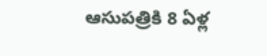ఆసుపత్రికి 8 ఏళ్ల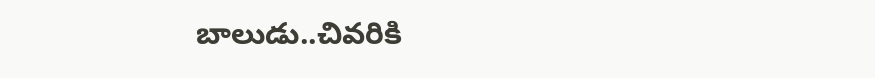బాలుడు..చివరికి